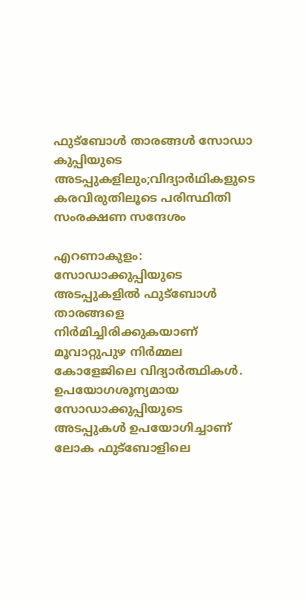ഫുട്ബോൾ താരങ്ങൾ സോഡാ കുപ്പിയുടെ അടപ്പുകളിലും;വിദ്യാർഥികളുടെ കരവിരുതിലൂടെ പരിസ്ഥിതി സംരക്ഷണ സന്ദേശം

എറണാകുളം: സോഡാക്കുപ്പിയുടെ അടപ്പുകളിൽ ഫുട്ബോൾ താരങ്ങളെ നിർമിച്ചിരിക്കുകയാണ് മൂവാറ്റുപുഴ നിർമ്മല കോളേജിലെ വിദ്യാർത്ഥികൾ. ഉപയോഗശൂന്യമായ സോഡാക്കുപ്പിയുടെ അടപ്പുകൾ ഉപയോഗിച്ചാണ് ലോക ഫുട്ബോളിലെ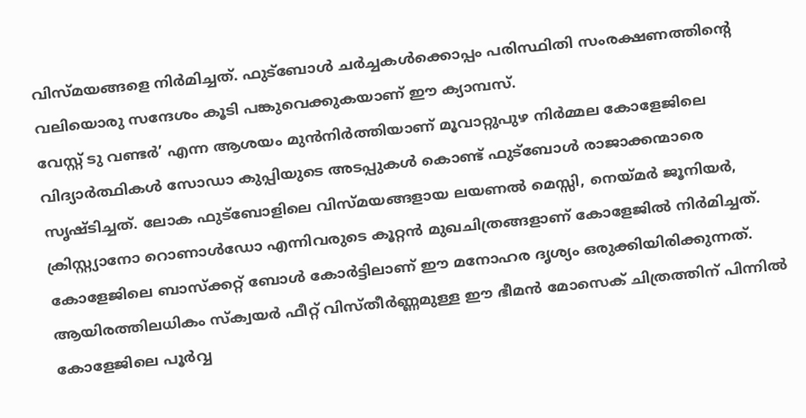വിസ്മയങ്ങളെ നിർമിച്ചത്. ഫുട്ബോൾ ചർച്ചകൾക്കൊപ്പം പരിസ്ഥിതി സംരക്ഷണത്തിന്റെ വലിയൊരു സന്ദേശം കൂടി പങ്കുവെക്കുകയാണ് ഈ ക്യാമ്പസ്.
വേസ്റ്റ് ടു വണ്ടർ’ എന്ന ആശയം മുൻനിർത്തിയാണ് മൂവാറ്റുപുഴ നിർമ്മല കോളേജിലെ വിദ്യാർത്ഥികൾ സോഡാ കുപ്പിയുടെ അടപ്പുകൾ കൊണ്ട് ഫുട്ബോൾ രാജാക്കന്മാരെ സൃഷ്ടിച്ചത്. ലോക ഫുട്ബോളിലെ വിസ്മയങ്ങളായ ലയണൽ മെസ്സി, നെയ്മർ ജൂനിയർ, ക്രിസ്റ്റ്യാനോ റൊണാൾഡോ എന്നിവരുടെ കൂറ്റൻ മുഖചിത്രങ്ങളാണ് കോളേജിൽ നിർമിച്ചത്. കോളേജിലെ ബാസ്ക്കറ്റ് ബോൾ കോർട്ടിലാണ് ഈ മനോഹര ദൃശ്യം ഒരുക്കിയിരിക്കുന്നത്. ആയിരത്തിലധികം സ്ക്വയർ ഫീറ്റ് വിസ്തീർണ്ണമുള്ള ഈ ഭീമൻ മോസെക് ചിത്രത്തിന് പിന്നിൽ കോളേജിലെ പൂർവ്വ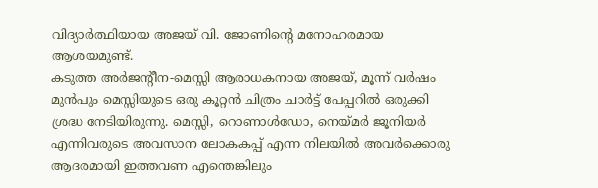വിദ്യാർത്ഥിയായ അജയ് വി. ജോണിന്റെ മനോഹരമായ ആശയമുണ്ട്.
കടുത്ത അർജന്റീന-മെസ്സി ആരാധകനായ അജയ്, മൂന്ന് വർഷം മുൻപും മെസ്സിയുടെ ഒരു കൂറ്റൻ ചിത്രം ചാർട്ട് പേപ്പറിൽ ഒരുക്കി ശ്രദ്ധ നേടിയിരുന്നു. മെസ്സി, റൊണാൾഡോ, നെയ്മർ ജൂനിയർ എന്നിവരുടെ അവസാന ലോകകപ്പ് എന്ന നിലയിൽ അവർക്കൊരു ആദരമായി ഇത്തവണ എന്തെങ്കിലും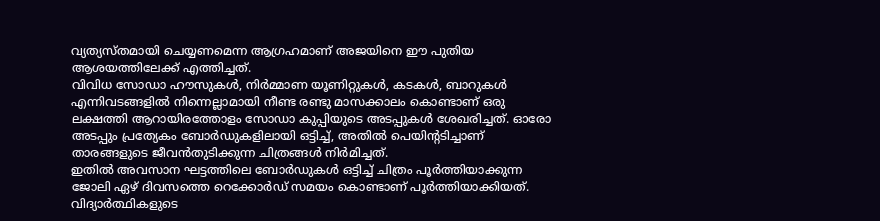വ്യത്യസ്തമായി ചെയ്യണമെന്ന ആഗ്രഹമാണ് അജയിനെ ഈ പുതിയ ആശയത്തിലേക്ക് എത്തിച്ചത്.
വിവിധ സോഡാ ഹൗസുകൾ, നിർമ്മാണ യൂണിറ്റുകൾ, കടകൾ, ബാറുകൾ എന്നിവടങ്ങളിൽ നിന്നെല്ലാമായി നീണ്ട രണ്ടു മാസക്കാലം കൊണ്ടാണ് ഒരു ലക്ഷത്തി ആറായിരത്തോളം സോഡാ കുപ്പിയുടെ അടപ്പുകൾ ശേഖരിച്ചത്. ഓരോ അടപ്പും പ്രത്യേകം ബോർഡുകളിലായി ഒട്ടിച്ച്, അതിൽ പെയിന്റടിച്ചാണ് താരങ്ങളുടെ ജീവൻതുടിക്കുന്ന ചിത്രങ്ങൾ നിർമിച്ചത്.
ഇതിൽ അവസാന ഘട്ടത്തിലെ ബോർഡുകൾ ഒട്ടിച്ച് ചിത്രം പൂർത്തിയാക്കുന്ന ജോലി ഏഴ് ദിവസത്തെ റെക്കോർഡ് സമയം കൊണ്ടാണ് പൂർത്തിയാക്കിയത്. വിദ്യാർത്ഥികളുടെ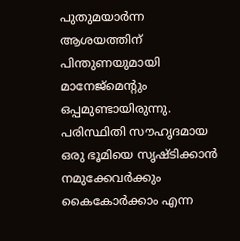പുതുമയാർന്ന ആശയത്തിന് പിന്തുണയുമായി മാനേജ്മെന്റും ഒപ്പമുണ്ടായിരുന്നു. പരിസ്ഥിതി സൗഹൃദമായ ഒരു ഭൂമിയെ സൃഷ്ടിക്കാൻ നമുക്കേവർക്കും കൈകോർക്കാം എന്ന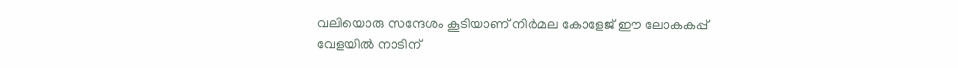വലിയൊരു സന്ദേശം കൂടിയാണ് നിർമല കോളേജ് ഈ ലോകകപ്പ് വേളയിൽ നാടിന്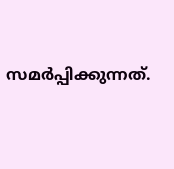സമർപ്പിക്കുന്നത്.